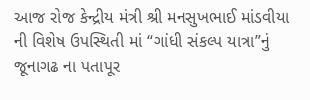આજ રોજ કેન્દ્રીય મંત્રી શ્રી મનસુખભાઈ માંડવીયા ની વિશેષ ઉપસ્થિતી માં “ગાંધી સંકલ્પ યાત્રા”નું જૂનાગઢ ના પતાપૂર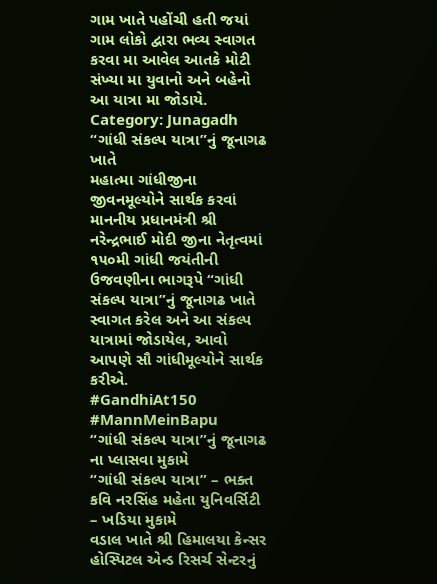ગામ ખાતે પહોંચી હતી જયાં ગામ લોકો દ્વારા ભવ્ય સ્વાગત કરવા મા આવેલ આતકે મોટી સંખ્યા મા યુવાનો અને બહેનો આ યાત્રા મા જોડાયે.
Category: Junagadh
“ગાંધી સંકલ્પ યાત્રા”નું જૂનાગઢ ખાતે
મહાત્મા ગાંધીજીના જીવનમૂલ્યોને સાર્થક કરવાં માનનીય પ્રધાનમંત્રી શ્રી નરેન્દ્રભાઈ મોદી જીના નેતૃત્વમાં ૧૫૦મી ગાંધી જયંતીની ઉજવણીના ભાગરૂપે “ગાંધી સંકલ્પ યાત્રા”નું જૂનાગઢ ખાતે સ્વાગત કરેલ અને આ સંકલ્પ યાત્રામાં જોડાયેલ, આવો આપણે સૌ ગાંધીમૂલ્યોને સાર્થક કરીએ.
#GandhiAt150 #MannMeinBapu
“ગાંધી સંકલ્પ યાત્રા”નું જૂનાગઢ ના પ્લાસવા મુકામે
“ગાંધી સંકલ્પ યાત્રા” – ભક્ત કવિ નરસિંહ મહેતા યુનિવર્સિટી – ખડિયા મુકામે
વડાલ ખાતે શ્રી હિમાલયા કેન્સર હોસ્પિટલ એન્ડ રિસર્ચ સેન્ટરનું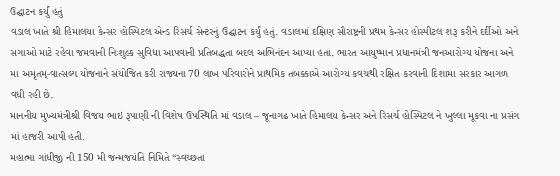ઉદ્ઘાટન કર્યું હતું
વડાલ ખાતે શ્રી હિમાલયા કેન્સર હોસ્પિટલ એન્ડ રિસર્ચ સેન્ટરનું ઉદ્ઘાટન કર્યું હતું. વડાલમાં દક્ષિણ સૌરાષ્ટ્રની પ્રથમ કેન્સર હોસ્પીટલ શરૂ કરીને દર્દીઓ અને સગાઓ માટે રહેવા જમવાની નિઃશુલ્ક સુવિધા આપવાની પ્રતિબદ્ધતા બદલ અભિનંદન આપ્યા હતા. ભારત આયુષ્માન પ્રધાનમંત્રી જનઆરોગ્ય યોજના અને મા અમૃતમ્-વાત્સલ્ય યોજનાને સંયોજિત કરી રાજ્યના 70 લાખ પરિવારોને પ્રાથમિક તબક્કાએ આરોગ્ય કવચથી રક્ષિત કરવાની દિશામા સરકાર આગળ વધી રહી છે.
માનનીય મુખ્યમંત્રીશ્રી વિજય ભાઇ રૂપાણી ની વિશેષ ઉપસ્થિતિ માં વડાલ – જૂનાગઢ ખાતે હિમાલય કેન્સર અને રિસર્ચ હોસ્પિટલ ને ખુલ્લા મૂકવા ના પ્રસંગ માં હાજરી આપી હતી.
મહાત્મા ગાંધીજી ની 150 મી જન્મજયંતિ નિમિતે “સ્વચ્છતા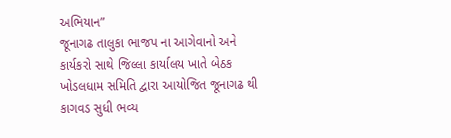અભિયાન”
જૂનાગઢ તાલુકા ભાજપ ના આગેવાનો અને કાર્યકરો સાથે જિલ્લા કાર્યાલય ખાતે બેઠક
ખોડલધામ સમિતિ દ્વારા આયોજિત જૂનાગઢ થી કાગવડ સુધી ભવ્ય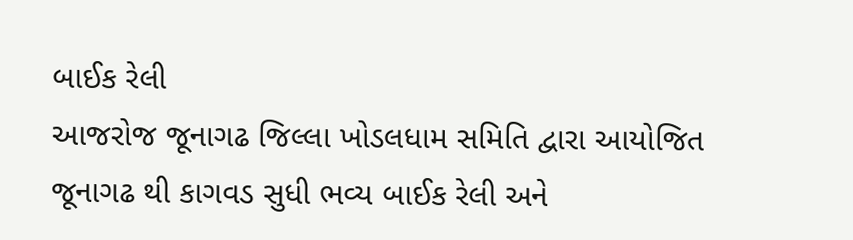બાઈક રેલી
આજરોજ જૂનાગઢ જિલ્લા ખોડલધામ સમિતિ દ્વારા આયોજિત જૂનાગઢ થી કાગવડ સુધી ભવ્ય બાઈક રેલી અને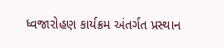ધ્વજારોહણ કાર્યક્રમ અંતર્ગત પ્રસ્થાન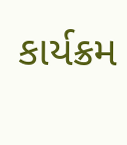કાર્યક્રમ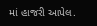માં હાજરી આપેલ.